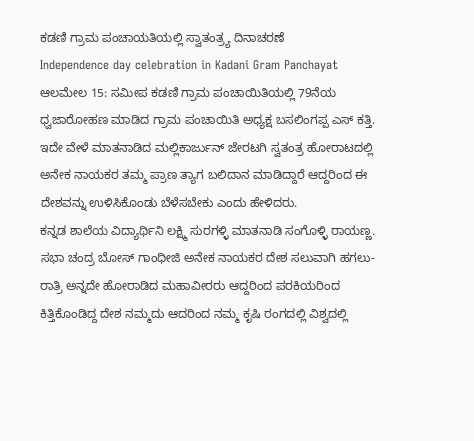ಕಡಣಿ ಗ್ರಾಮ ಪಂಚಾಯತಿಯಲ್ಲಿ ಸ್ವಾತಂತ್ರ್ಯ ದಿನಾಚರಣೆ
Independence day celebration in Kadani Gram Panchayat
ಆಲಮೇಲ 15: ಸಮೀಪ ಕಡಣಿ ಗ್ರಾಮ ಪಂಚಾಯಿತಿಯಲ್ಲಿ 79ನೆಯ ಧ್ವಜಾರೋಹಣ ಮಾಡಿದ ಗ್ರಾಮ ಪಂಚಾಯಿತಿ ಅಧ್ಯಕ್ಷ ಬಸಲಿಂಗಪ್ಪ ಎಸ್ ಕತ್ತಿ. ಇದೇ ವೇಳೆ ಮಾತನಾಡಿದ ಮಲ್ಲಿಕಾರ್ಜುನ್ ಜೇರಟಗಿ ಸ್ವತಂತ್ರ ಹೋರಾಟದಲ್ಲಿ ಅನೇಕ ನಾಯಕರ ತಮ್ಮ ಪ್ರಾಣ ತ್ಯಾಗ ಬಲಿದಾನ ಮಾಡಿದ್ದಾರೆ ಆದ್ದರಿಂದ ಈ ದೇಶವನ್ನು ಉಳಿಸಿಕೊಂಡು ಬೆಳೆಸಬೇಕು ಎಂದು ಹೇಳಿದರು.
ಕನ್ನಡ ಶಾಲೆಯ ವಿದ್ಯಾರ್ಥಿನಿ ಲಕ್ಷ್ಮಿ ಸುರಗಳ್ಳಿ ಮಾತನಾಡಿ ಸಂಗೊಳ್ಳಿ ರಾಯಣ್ಣ. ಸಭಾ ಚಂದ್ರ ಬೋಸ್ ಗಾಂಧೀಜಿ ಅನೇಕ ನಾಯಕರ ದೇಶ ಸಲುವಾಗಿ ಹಗಲು-ರಾತ್ರಿ ಅನ್ನದೇ ಹೋರಾಡಿದ ಮಹಾವೀರರು ಆದ್ದರಿಂದ ಪರಕಿಯರಿಂದ ಕಿತ್ತಿಕೊಂಡಿದ್ದ ದೇಶ ನಮ್ಮದು ಆದರಿಂದ ನಮ್ಮ ಕೃಷಿ ರಂಗದಲ್ಲಿ ವಿಶ್ವದಲ್ಲಿ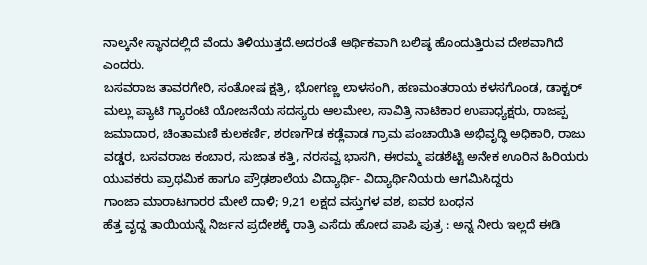ನಾಲ್ಕನೇ ಸ್ಥಾನದಲ್ಲಿದೆ ವೆಂದು ತಿಳಿಯುತ್ತದೆ.ಅದರಂತೆ ಆರ್ಥಿಕವಾಗಿ ಬಲಿಷ್ಠ ಹೊಂದುತ್ತಿರುವ ದೇಶವಾಗಿದೆ ಎಂದರು.
ಬಸವರಾಜ ತಾವರಗೇರಿ, ಸಂತೋಷ ಕ್ಷತ್ರಿ, ಭೋಗಣ್ಣ ಲಾಳಸಂಗಿ, ಹಣಮಂತರಾಯ ಕಳಸಗೊಂಡ, ಡಾಕ್ಟರ್ ಮಲ್ಲು ಪ್ಯಾಟಿ ಗ್ಯಾರಂಟಿ ಯೋಜನೆಯ ಸದಸ್ಯರು ಆಲಮೇಲ, ಸಾವಿತ್ರಿ ನಾಟಿಕಾರ ಉಪಾಧ್ಯಕ್ಷರು, ರಾಜಪ್ಪ ಜಮಾದಾರ, ಚಿಂತಾಮಣಿ ಕುಲಕರ್ಣಿ, ಶರಣಗೌಡ ಕಡ್ಲೆವಾಡ ಗ್ರಾಮ ಪಂಚಾಯಿತಿ ಅಭಿವೃದ್ಧಿ ಅಧಿಕಾರಿ, ರಾಜು ವಡ್ಡರ, ಬಸವರಾಜ ಕಂಬಾರ, ಸುಜಾತ ಕತ್ತಿ, ನರಸವ್ವ ಭಾಸಗಿ, ಈರಮ್ಮ ಪಡಶೆಟ್ಟಿ ಅನೇಕ ಊರಿನ ಹಿರಿಯರು ಯುವಕರು ಪ್ರಾಥಮಿಕ ಹಾಗೂ ಪ್ರೌಢಶಾಲೆಯ ವಿದ್ಯಾರ್ಥಿ- ವಿದ್ಯಾರ್ಥಿನಿಯರು ಆಗಮಿಸಿದ್ದರು
ಗಾಂಜಾ ಮಾರಾಟಗಾರರ ಮೇಲೆ ದಾಳಿ; 9,21 ಲಕ್ಷದ ವಸ್ತುಗಳ ವಶ, ಐವರ ಬಂಧನ
ಹೆತ್ತ ವೃದ್ದ ತಾಯಿಯನ್ನೆ ನಿರ್ಜನ ಪ್ರದೇಶಕ್ಕೆ ರಾತ್ರಿ ಎಸೆದು ಹೋದ ಪಾಪಿ ಪುತ್ರ : ಅನ್ನ ನೀರು ಇಲ್ಲದೆ ಈಡಿ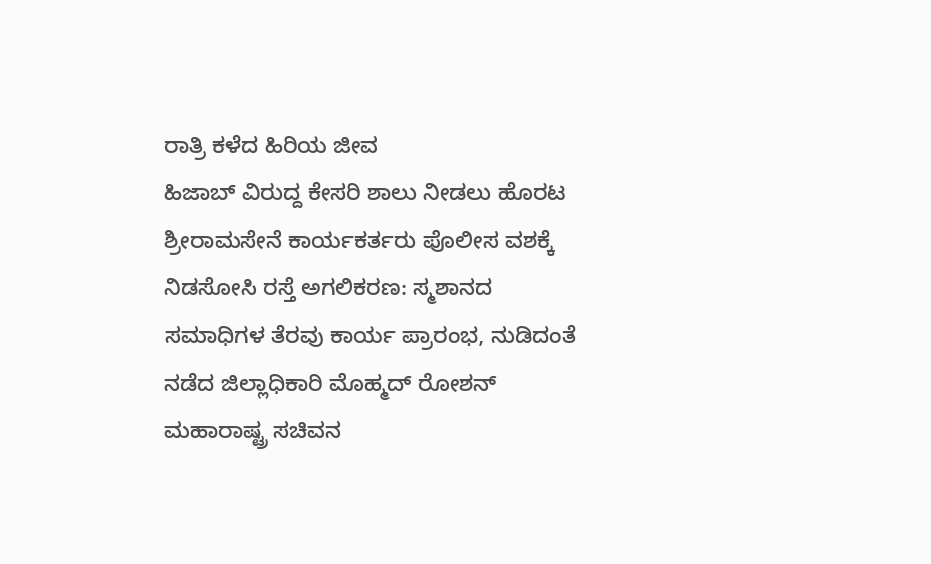ರಾತ್ರಿ ಕಳೆದ ಹಿರಿಯ ಜೀವ
ಹಿಜಾಬ್ ವಿರುದ್ದ ಕೇಸರಿ ಶಾಲು ನೀಡಲು ಹೊರಟ ಶ್ರೀರಾಮಸೇನೆ ಕಾರ್ಯಕರ್ತರು ಪೊಲೀಸ ವಶಕ್ಕೆ
ನಿಡಸೋಸಿ ರಸ್ತೆ ಅಗಲಿಕರಣ: ಸ್ಮಶಾನದ ಸಮಾಧಿಗಳ ತೆರವು ಕಾರ್ಯ ಪ್ರಾರಂಭ, ನುಡಿದಂತೆ ನಡೆದ ಜಿಲ್ಲಾಧಿಕಾರಿ ಮೊಹ್ಮದ್ ರೋಶನ್
ಮಹಾರಾಷ್ಟ್ರ ಸಚಿವನ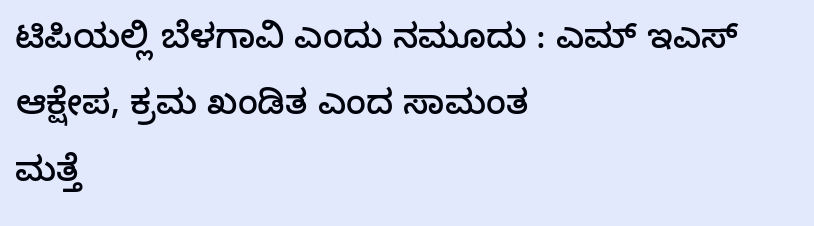ಟಿಪಿಯಲ್ಲಿ ಬೆಳಗಾವಿ ಎಂದು ನಮೂದು : ಎಮ್ ಇಎಸ್ ಆಕ್ಷೇಪ, ಕ್ರಮ ಖಂಡಿತ ಎಂದ ಸಾಮಂತ
ಮತ್ತೆ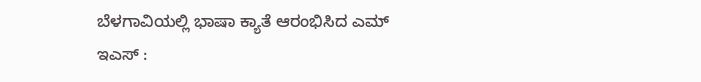ಬೆಳಗಾವಿಯಲ್ಲಿ ಭಾಷಾ ಕ್ಯಾತೆ ಆರಂಭಿಸಿದ ಎಮ್ ಇಎಸ್ :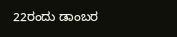22ರಂದು ಡಾಂಬರ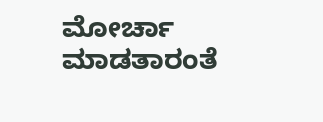ಮೋರ್ಚಾ ಮಾಡತಾರಂತೆ